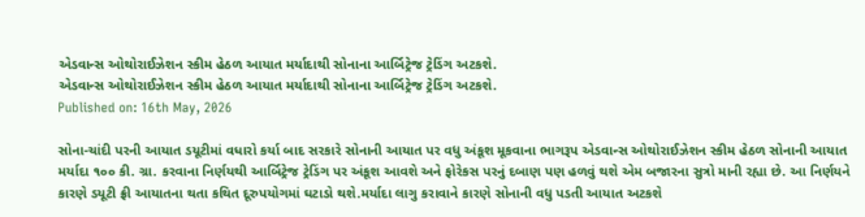એડવાન્સ ઓથોરાઈઝેશન સ્કીમ હેઠળ આયાત મર્યાદાથી સોનાના આર્બિટ્રેજ ટ્રેડિંગ અટકશે.
એડવાન્સ ઓથોરાઈઝેશન સ્કીમ હેઠળ આયાત મર્યાદાથી સોનાના આર્બિટ્રેજ ટ્રેડિંગ અટકશે.
Published on: 16th May, 2026

સોના-ચાંદી પરની આયાત ડયૂટીમાં વધારો કર્યા બાદ સરકારે સોનાની આયાત પર વધુ અંકૂશ મૂકવાના ભાગરૂપ એડવાન્સ ઓથોરાઈઝેશન સ્કીમ હેઠળ સોનાની આયાત મર્યાદા ૧૦૦ કી. ગ્રા. કરવાના નિર્ણયથી આર્બિટ્રેજ ટ્રેડિંગ પર અંકૂશ આવશે અને ફોરેકસ પરનું દબાણ પણ હળવું થશે એમ બજારના સુત્રો માની રહ્યા છે. આ નિર્ણયને કારણે ડયૂટી ફ્રી આયાતના થતા કથિત દૂરુપયોગમાં ઘટાડો થશે.મર્યાદા લાગુ કરાવાને કારણે સોનાની વધુ પડતી આયાત અટકશે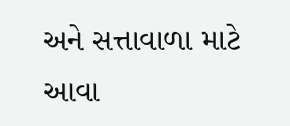અને સત્તાવાળા માટે આવા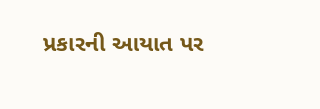પ્રકારની આયાત પર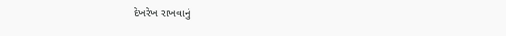દેખરેખ રાખવાનું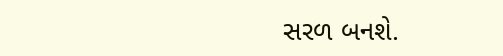સરળ બનશે.